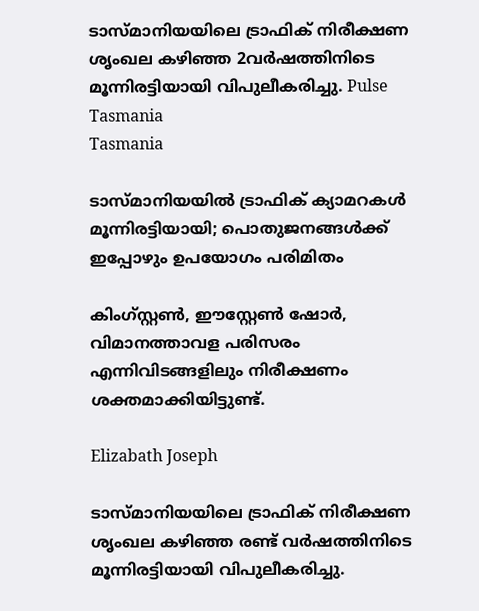ടാസ്മാനിയയിലെ ട്രാഫിക് നിരീക്ഷണ ശൃംഖല കഴിഞ്ഞ 2വർഷത്തിനിടെ മൂന്നിരട്ടിയായി വിപുലീകരിച്ചു. Pulse Tasmania
Tasmania

ടാസ്മാനിയയിൽ ട്രാഫിക് ക്യാമറകൾ മൂന്നിരട്ടിയായി; പൊതുജനങ്ങൾക്ക് ഇപ്പോഴും ഉപയോഗം പരിമിതം

കിംഗ്സ്റ്റൺ, ഈസ്റ്റേൺ ഷോർ, വിമാനത്താവള പരിസരം എന്നിവിടങ്ങളിലും നിരീക്ഷണം ശക്തമാക്കിയിട്ടുണ്ട്.

Elizabath Joseph

ടാസ്മാനിയയിലെ ട്രാഫിക് നിരീക്ഷണ ശൃംഖല കഴിഞ്ഞ രണ്ട് വർഷത്തിനിടെ മൂന്നിരട്ടിയായി വിപുലീകരിച്ചു.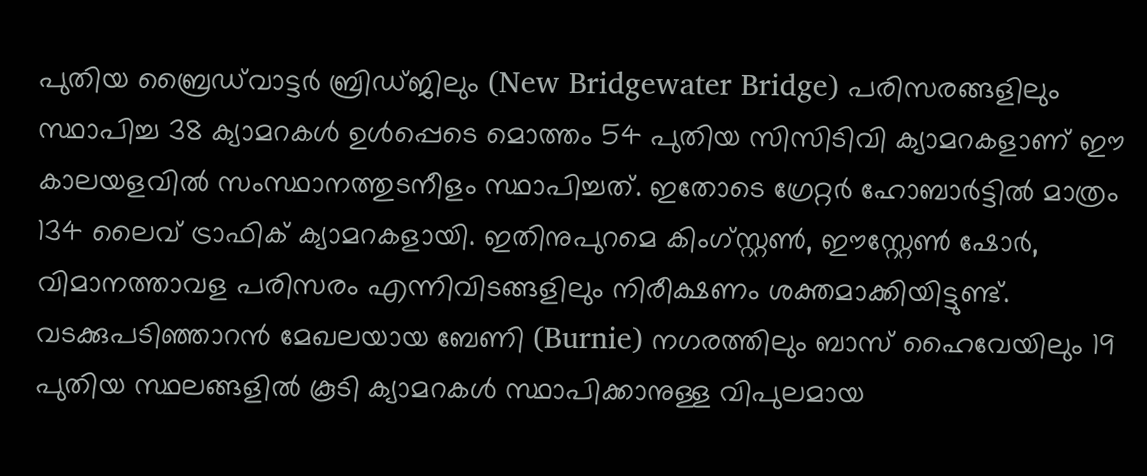പുതിയ ബ്രൈഡ്‌വാട്ടർ ബ്രിഡ്ജിലും (New Bridgewater Bridge) പരിസരങ്ങളിലും സ്ഥാപിച്ച 38 ക്യാമറകൾ ഉൾപ്പെടെ മൊത്തം 54 പുതിയ സിസിടിവി ക്യാമറകളാണ് ഈ കാലയളവിൽ സംസ്ഥാനത്തുടനീളം സ്ഥാപിച്ചത്. ഇതോടെ ഗ്രേറ്റർ ഹോബാർട്ടിൽ മാത്രം 134 ലൈവ് ട്രാഫിക് ക്യാമറകളായി. ഇതിനുപുറമെ കിംഗ്സ്റ്റൺ, ഈസ്റ്റേൺ ഷോർ, വിമാനത്താവള പരിസരം എന്നിവിടങ്ങളിലും നിരീക്ഷണം ശക്തമാക്കിയിട്ടുണ്ട്. വടക്കുപടിഞ്ഞാറൻ മേഖലയായ ബേണി (Burnie) നഗരത്തിലും ബാസ് ഹൈവേയിലും 19 പുതിയ സ്ഥലങ്ങളിൽ കൂടി ക്യാമറകൾ സ്ഥാപിക്കാനുള്ള വിപുലമായ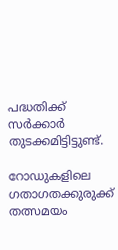പദ്ധതിക്ക് സർക്കാർ തുടക്കമിട്ടിട്ടുണ്ട്.

റോഡുകളിലെ ഗതാഗതക്കുരുക്ക് തത്സമയം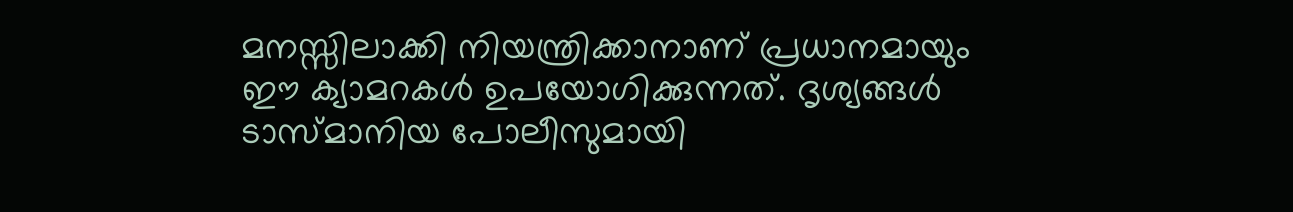മനസ്സിലാക്കി നിയന്ത്രിക്കാനാണ് പ്രധാനമായും ഈ ക്യാമറകൾ ഉപയോഗിക്കുന്നത്. ദൃശ്യങ്ങൾ ടാസ്മാനിയ പോലീസുമായി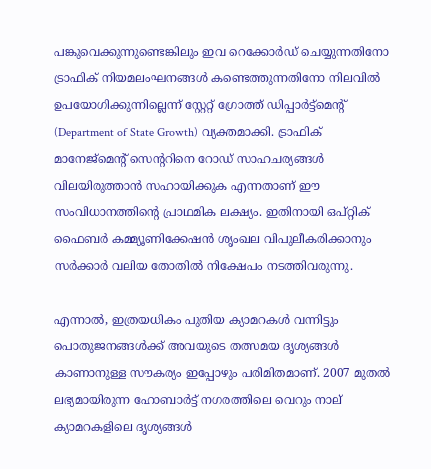പങ്കുവെക്കുന്നുണ്ടെങ്കിലും ഇവ റെക്കോർഡ് ചെയ്യുന്നതിനോ ട്രാഫിക് നിയമലംഘനങ്ങൾ കണ്ടെത്തുന്നതിനോ നിലവിൽ ഉപയോഗിക്കുന്നില്ലെന്ന് സ്റ്റേറ്റ് ഗ്രോത്ത് ഡിപ്പാർട്ട്‌മെന്റ് (Department of State Growth) വ്യക്തമാക്കി. ട്രാഫിക് മാനേജ്‌മെന്റ് സെന്ററിനെ റോഡ് സാഹചര്യങ്ങൾ വിലയിരുത്താൻ സഹായിക്കുക എന്നതാണ് ഈ സംവിധാനത്തിന്റെ പ്രാഥമിക ലക്ഷ്യം. ഇതിനായി ഒപ്റ്റിക് ഫൈബർ കമ്മ്യൂണിക്കേഷൻ ശൃംഖല വിപുലീകരിക്കാനും സർക്കാർ വലിയ തോതിൽ നിക്ഷേപം നടത്തിവരുന്നു.

എന്നാൽ, ഇത്രയധികം പുതിയ ക്യാമറകൾ വന്നിട്ടും പൊതുജനങ്ങൾക്ക് അവയുടെ തത്സമയ ദൃശ്യങ്ങൾ കാണാനുള്ള സൗകര്യം ഇപ്പോഴും പരിമിതമാണ്. 2007 മുതൽ ലഭ്യമായിരുന്ന ഹോബാർട്ട് നഗരത്തിലെ വെറും നാല് ക്യാമറകളിലെ ദൃശ്യങ്ങൾ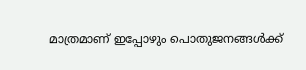മാത്രമാണ് ഇപ്പോഴും പൊതുജനങ്ങൾക്ക്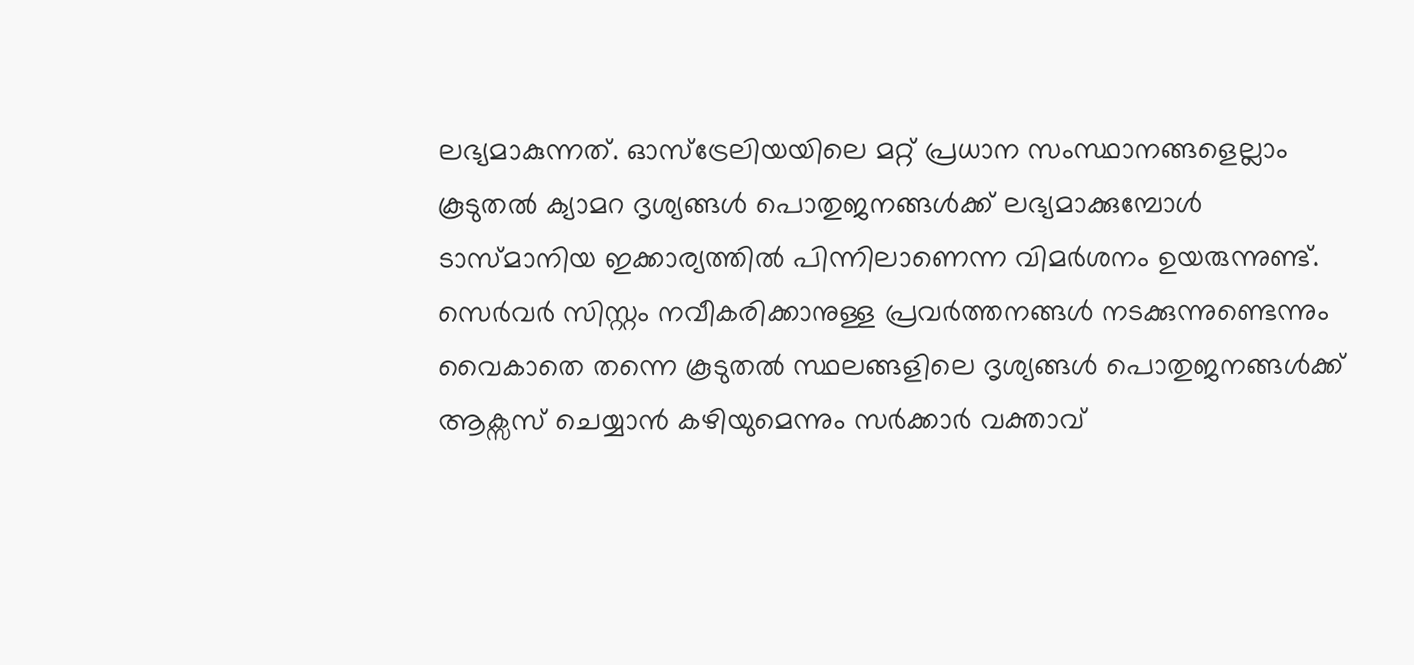ലഭ്യമാകുന്നത്. ഓസ്‌ട്രേലിയയിലെ മറ്റ് പ്രധാന സംസ്ഥാനങ്ങളെല്ലാം കൂടുതൽ ക്യാമറ ദൃശ്യങ്ങൾ പൊതുജനങ്ങൾക്ക് ലഭ്യമാക്കുമ്പോൾ ടാസ്മാനിയ ഇക്കാര്യത്തിൽ പിന്നിലാണെന്ന വിമർശനം ഉയരുന്നുണ്ട്. സെർവർ സിസ്റ്റം നവീകരിക്കാനുള്ള പ്രവർത്തനങ്ങൾ നടക്കുന്നുണ്ടെന്നും വൈകാതെ തന്നെ കൂടുതൽ സ്ഥലങ്ങളിലെ ദൃശ്യങ്ങൾ പൊതുജനങ്ങൾക്ക് ആക്സസ് ചെയ്യാൻ കഴിയുമെന്നും സർക്കാർ വക്താവ്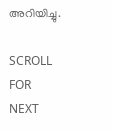അറിയിച്ചു.

SCROLL FOR NEXT